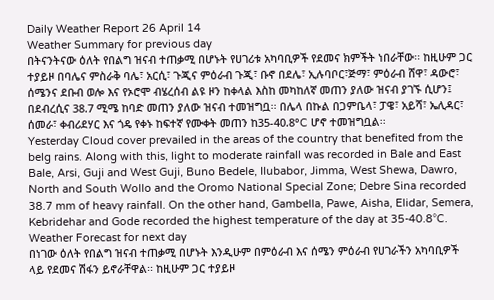Daily Weather Report 26 April 14
Weather Summary for previous day
በትናንትናው ዕለት የበልግ ዝናብ ተጠቃሚ በሆኑት የሀገሪቱ አካባቢዎች የደመና ክምችት ነበራቸው፡፡ ከዚሁም ጋር ተያይዞ በባሌና ምስራቅ ባሌ፣ አርሲ፣ ጉጂና ምዕራብ ጉጂ፣ ቡኖ በደሌ፣ ኢሉባቦር፣ጅማ፣ ምዕራብ ሸዋ፣ ዳውሮ፣ ሰሜንና ደቡብ ወሎ እና የኦሮሞ ብሄረሰብ ልዩ ዞን ከቀላል እስከ መካከለኛ መጠን ያለው ዝናብ ያገኙ ሲሆን፤ በደብረሲና 38.7 ሚሜ ከባድ መጠን ያለው ዝናብ ተመዝግቧ፡፡ በሌላ በኩል በጋምቤላ፣ ፓዌ፣ አይሻ፣ ኤሊዳር፣ ሰመራ፣ ቀብሪደሃር እና ጎዴ የቀኑ ከፍተኛ የሙቀት መጠን ከ35-40.8°C ሆኖ ተመዝግቧል፡፡
Yesterday Cloud cover prevailed in the areas of the country that benefited from the belg rains. Along with this, light to moderate rainfall was recorded in Bale and East Bale, Arsi, Guji and West Guji, Buno Bedele, Ilubabor, Jimma, West Shewa, Dawro, North and South Wollo and the Oromo National Special Zone; Debre Sina recorded 38.7 mm of heavy rainfall. On the other hand, Gambella, Pawe, Aisha, Elidar, Semera, Kebridehar and Gode recorded the highest temperature of the day at 35-40.8°C.
Weather Forecast for next day
በነገው ዕለት የበልግ ዝናብ ተጠቃሚ በሆኑት እንዲሁም በምዕራብ እና ሰሜን ምዕራብ የሀገራችን አካባቢዎች ላይ የደመና ሽፋን ይኖራቸዋል፡፡ ከዚሁም ጋር ተያይዞ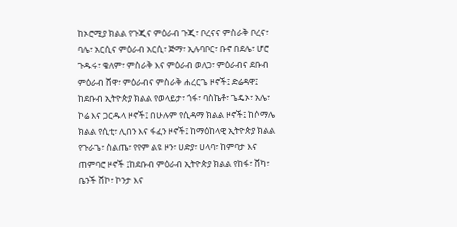ከኦሮሚያ ክልል የጉጂና ምዕራብ ጉጂ፣ ቦረናና ምስራቅ ቦረና፣ ባሌ፣ አርሲና ምዕራብ አርሲ፣ ጅማ፣ ኢሉባቦር፣ ቡኖ በደሌ፣ ሆሮ ጉዱሩ፣ ቄለም፣ ምስራቅ እና ምዕራብ ወለጋ፣ ምዕራብና ደቡብ ምዕራብ ሸዋ፣ ምዕራብና ምስራቅ ሐረርጌ ዞኖች፤ ድሬዳዋ፤ ከደቡብ ኢትዮጵያ ክልል የወላይታ፣ ጎፋ፣ ባስኬቶ፣ ጌዴኦ፣ አሌ፣ ኮሬ እና ጋርዱላ ዞኖች፤ በሁሉም የሲዳማ ክልል ዞኖች፤ ከሶማሌ ክልል የሲቲ፣ ሊበን እና ፋፈን ዞኖች፤ ከማዕከላዊ ኢትዮጵያ ክልል የጉራጌ፣ ስልጤ፣ የየም ልዩ ዞን፣ ሀድያ፣ ሀላባ፣ ከምባታ እና ጠምባሮ ዞኖች ፤ከደቡብ ምዕራብ ኢትዮጵያ ክልል የከፋ፣ ሸካ፣ ቤንች ሸኮ፣ ኮንታ እና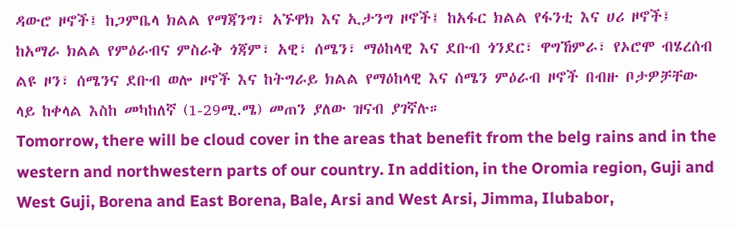ዳውሮ ዞኖች፤ ከጋምቤላ ክልል የማጃንግ፣ አኙዋክ እና ኢታንግ ዞኖች፤ ከአፋር ክልል የፋንቲ እና ሀሪ ዞኖች፤ ከአማራ ክልል የምዕራብና ምስራቅ ጎጃም፣ አዊ፣ ሰሜን፣ ማዕከላዊ እና ደቡብ ጎንደር፣ ዋግኸምራ፣ የኦሮሞ ብሄረሰብ ልዩ ዞን፣ ሰሜንና ደቡብ ወሎ ዞኖች እና ከትግራይ ክልል የማዕከላዊ እና ሰሜን ምዕራብ ዞኖች በብዙ ቦታዎቻቸው ላይ ከቀላል እስከ መካከለኛ (1-29ሚ.ሜ) መጠን ያለው ዝናብ ያገኛሉ።
Tomorrow, there will be cloud cover in the areas that benefit from the belg rains and in the western and northwestern parts of our country. In addition, in the Oromia region, Guji and West Guji, Borena and East Borena, Bale, Arsi and West Arsi, Jimma, Ilubabor,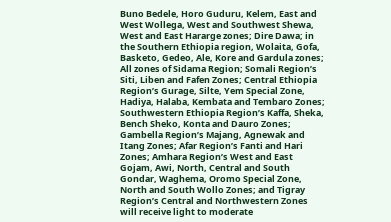Buno Bedele, Horo Guduru, Kelem, East and West Wollega, West and Southwest Shewa, West and East Hararge zones; Dire Dawa; in the Southern Ethiopia region, Wolaita, Gofa, Basketo, Gedeo, Ale, Kore and Gardula zones; All zones of Sidama Region; Somali Region’s Siti, Liben and Fafen Zones; Central Ethiopia Region’s Gurage, Silte, Yem Special Zone, Hadiya, Halaba, Kembata and Tembaro Zones; Southwestern Ethiopia Region’s Kaffa, Sheka, Bench Sheko, Konta and Dauro Zones; Gambella Region’s Majang, Agnewak and Itang Zones; Afar Region’s Fanti and Hari Zones; Amhara Region’s West and East Gojam, Awi, North, Central and South Gondar, Waghema, Oromo Special Zone, North and South Wollo Zones; and Tigray Region’s Central and Northwestern Zones will receive light to moderate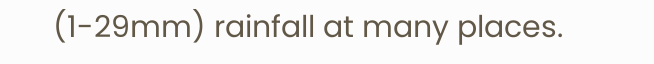(1-29mm) rainfall at many places.